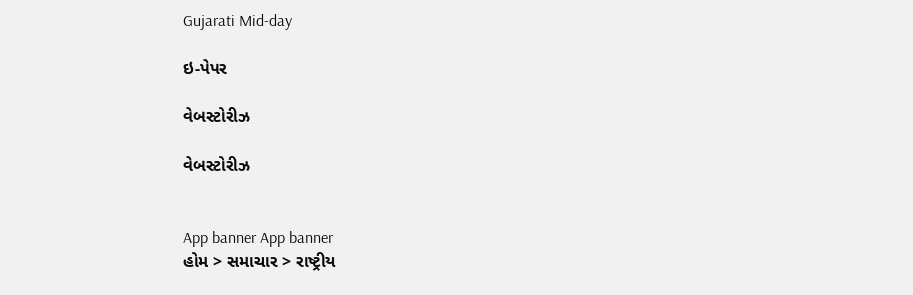Gujarati Mid-day

ઇ-પેપર

વેબસ્ટોરીઝ

વેબસ્ટોરીઝ


App banner App banner
હોમ > સમાચાર > રાષ્ટ્રીય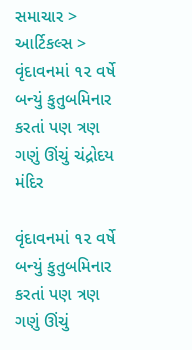સમાચાર > આર્ટિકલ્સ > વૃંદાવનમાં ૧૨ વર્ષે બન્યું કુતુબમિનાર કરતાં પણ ત્રણ ગણું ઊંચું ચંદ્રોદય મંદિર

વૃંદાવનમાં ૧૨ વર્ષે બન્યું કુતુબમિનાર કરતાં પણ ત્રણ ગણું ઊંચું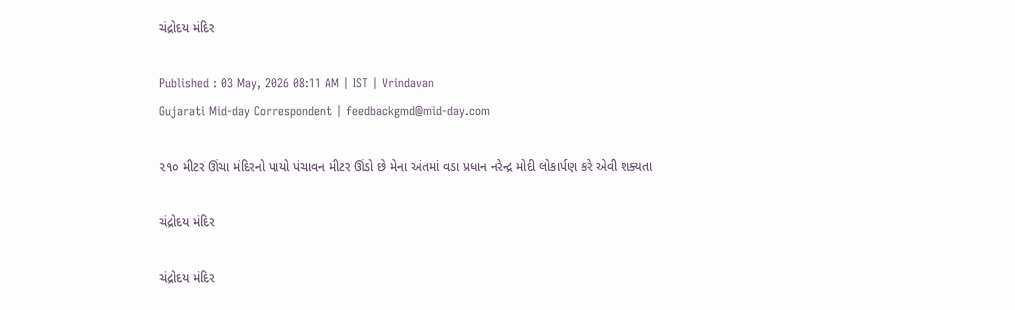ચંદ્રોદય મંદિર

Published : 03 May, 2026 08:11 AM | IST | Vrindavan
Gujarati Mid-day Correspondent | feedbackgmd@mid-day.com

૨૧૦ મીટર ઊંચા મંદિરનો પાયો પંચાવન મીટર ઊંડો છે મેના અંતમાં વડા પ્રધાન નરેન્દ્ર મોદી લોકાર્પણ કરે એવી શક્યતા

ચંદ્રોદય મંદિર

ચંદ્રોદય મંદિર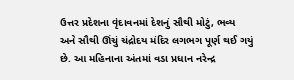ઉત્તર પ્રદેશના વૃંદાવનમાં દેશનું સૌથી મોટું, ભવ્ય અને સૌથી ઊંચું ચંદ્રોદય મંદિર લગભગ પૂર્ણ થઈ ગયું છે. આ મહિનાના અંતમાં વડા પ્રધાન નરેન્દ્ર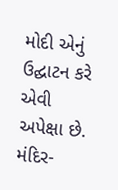મોદી એનું ઉદ્ઘાટન કરે એવી અપેક્ષા છે. મંદિર-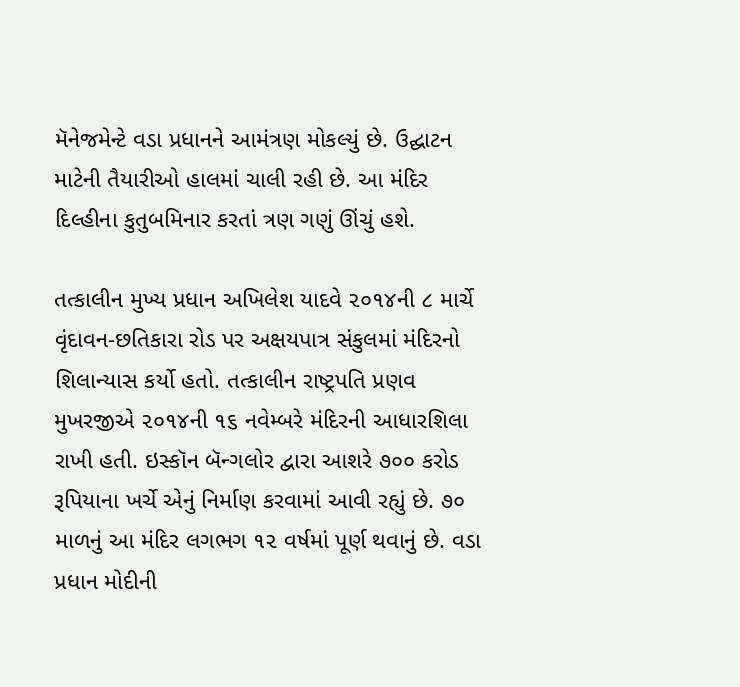મૅનેજમેન્ટે વડા પ્રધાનને આમંત્રણ મોકલ્યું છે. ઉદ્ઘાટન માટેની તૈયારીઓ હાલમાં ચાલી રહી છે. આ મંદિર દિલ્હીના કુતુબમિનાર કરતાં ત્રણ ગણું ઊંચું હશે.

તત્કાલીન મુખ્ય પ્રધાન અખિલેશ યાદવે ૨૦૧૪ની ૮ માર્ચે વૃંદાવન-છતિકારા રોડ પર અક્ષયપાત્ર સંકુલમાં મંદિરનો શિલાન્યાસ કર્યો હતો. તત્કાલીન રાષ્ટ્રપતિ પ્રણવ મુખરજીએ ૨૦૧૪ની ૧૬ નવેમ્બરે મંદિરની આધારશિલા રાખી હતી. ઇસ્કૉન બૅન્ગલોર દ્વારા આશરે ૭૦૦ કરોડ રૂપિયાના ખર્ચે એનું નિર્માણ કરવામાં આવી રહ્યું છે. ૭૦ માળનું આ મંદિર લગભગ ૧૨ વર્ષમાં પૂર્ણ થવાનું છે. વડા પ્રધાન મોદીની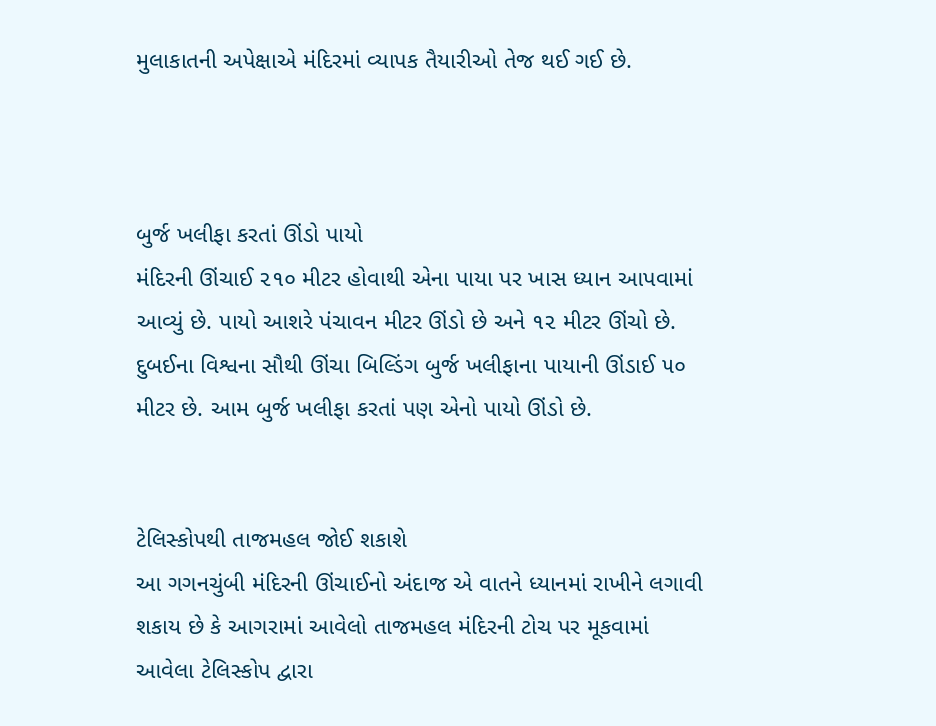મુલાકાતની અપેક્ષાએ મંદિરમાં વ્યાપક તૈયારીઓ તેજ થઈ ગઈ છે.



બુર્જ ખલીફા કરતાં ઊંડો પાયો
મંદિરની ઊંચાઈ ૨૧૦ મીટર હોવાથી એના પાયા પર ખાસ ધ્યાન આપવામાં આવ્યું છે. પાયો આશરે પંચાવન મીટર ઊંડો છે અને ૧૨ મીટર ઊંચો છે. દુબઈના વિશ્વના સૌથી ઊંચા બિલ્ડિંગ બુર્જ ખલીફાના પાયાની ઊંડાઈ ૫૦ મીટર છે. આમ બુર્જ ખલીફા કરતાં પણ એનો પાયો ઊંડો છે.


ટેલિસ્કોપથી તાજમહલ જોઈ શકાશે
આ ગગનચુંબી મંદિરની ઊંચાઈનો અંદાજ એ વાતને ધ્યાનમાં રાખીને લગાવી શકાય છે કે આગરામાં આવેલો તાજમહલ મંદિરની ટોચ પર મૂકવામાં આવેલા ટેલિસ્કોપ દ્વારા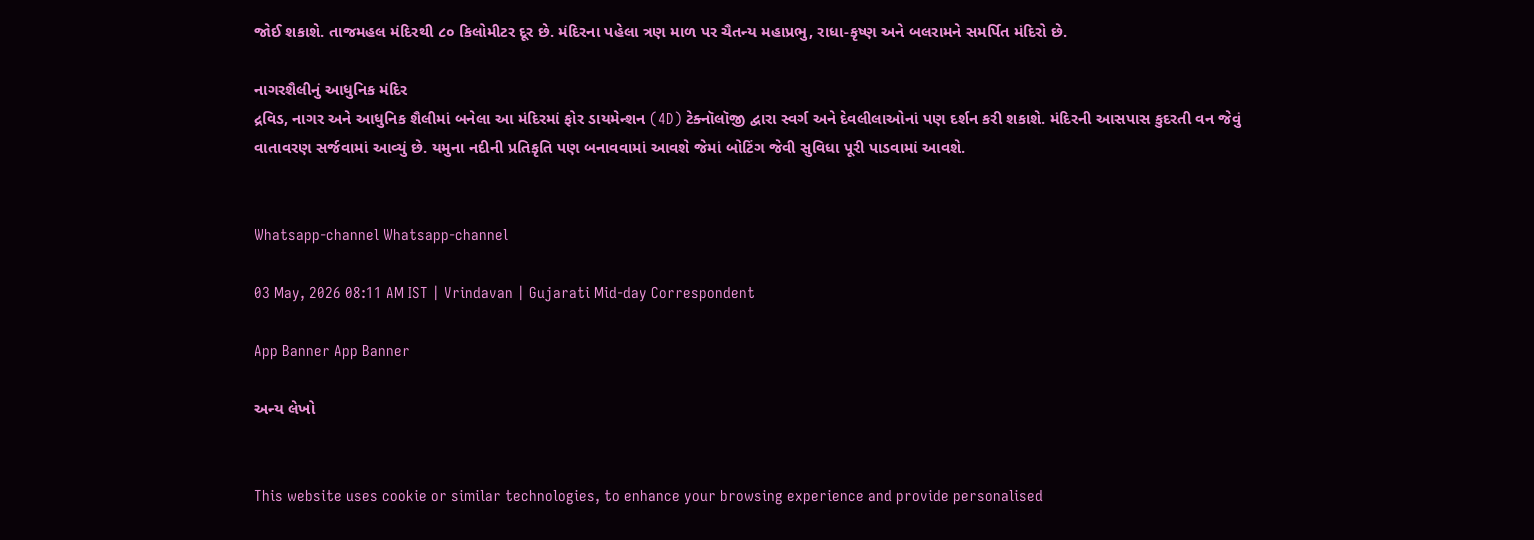જોઈ શકાશે. તાજમહલ મંદિરથી ૮૦ કિલોમીટર દૂર છે. મંદિરના પહેલા ત્રણ માળ પર ચૈતન્ય મહાપ્રભુ, રાધા-કૃષ્ણ અને બલરામને સમર્પિત મંદિરો છે.

નાગરશૈલીનું આધુનિક મંદિર
દ્રવિડ, નાગર અને આધુનિક શૈલીમાં બનેલા આ મંદિરમાં ફોર ડાયમેન્શન (4D) ટેક્નૉલૉજી દ્વારા સ્વર્ગ અને દેવલીલાઓનાં પણ દર્શન કરી શકાશે. મંદિરની આસપાસ કુદરતી વન જેવું વાતાવરણ સર્જવામાં આવ્યું છે. યમુના નદીની પ્રતિકૃતિ પણ બનાવવામાં આવશે જેમાં બોટિંગ જેવી સુવિધા પૂરી પાડવામાં આવશે.


Whatsapp-channel Whatsapp-channel

03 May, 2026 08:11 AM IST | Vrindavan | Gujarati Mid-day Correspondent

App Banner App Banner

અન્ય લેખો


This website uses cookie or similar technologies, to enhance your browsing experience and provide personalised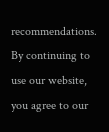recommendations. By continuing to use our website, you agree to our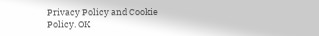Privacy Policy and Cookie Policy. OK